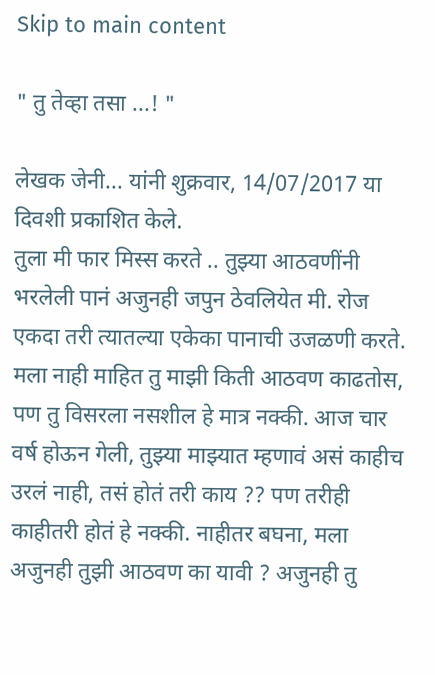Skip to main content

" तु तेव्हा तसा ...! "

लेखक जेनी... यांनी शुक्रवार, 14/07/2017 या दिवशी प्रकाशित केले.
तुला मी फार मिस्स करते .. तुझ्या आठवणींनी भरलेली पानं अजुनही जपुन ठेवलियेत मी. रोज एकदा तरी त्यातल्या एकेका पानाची उजळणी करते. मला नाही माहित तु माझी किती आठवण काढतोस, पण तु विसरला नसशील हे मात्र नक्की. आज चार वर्ष होऊन गेली, तुझ्या माझ्यात म्हणावं असं काहीच उरलं नाही, तसं होतं तरी काय ?? पण तरीही काहीतरी होतं हे नक्की. नाहीतर बघना, मला अजुनही तुझी आठवण का यावी ? अजुनही तु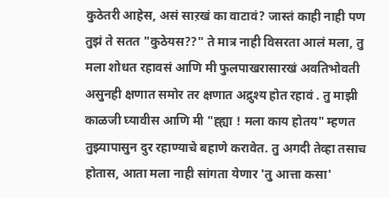कुठेतरी आहेस, असं साऱखं का वाटावं? जास्तं काही नाही पण तुझं ते सतत "कुठेयस??" ते मात्र नाही विसरता आलं मला, तु मला शोधत रहावसं आणि मी फुलपाखरासारखं अवतिभोवती असुनही क्षणात समोर तर क्षणात अद्रुश्य होत रहावं . तु माझी काळजी घ्यावीस आणि मी "ह्ह्या ! मला काय होतय" म्हणत तुझ्यापासुन दुर रहाण्याचे बहाणे करावेत. तु अगदी तेव्हा तसाच होतास, आता मला नाही सांगता येणार 'तु आत्ता कसा'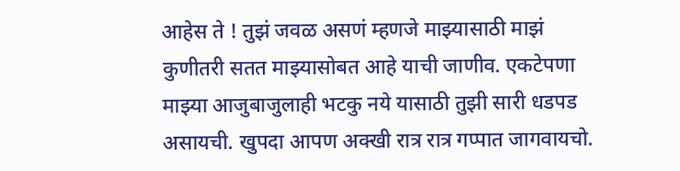आहेस ते ! तुझं जवळ असणं म्हणजे माझ्यासाठी माझं कुणीतरी सतत माझ्यासोबत आहे याची जाणीव. एकटेपणा माझ्या आजुबाजुलाही भटकु नये यासाठी तुझी सारी धडपड असायची. खुपदा आपण अक्खी रात्र रात्र गप्पात जागवायचो.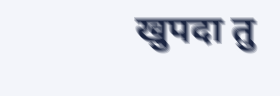खुपदा तु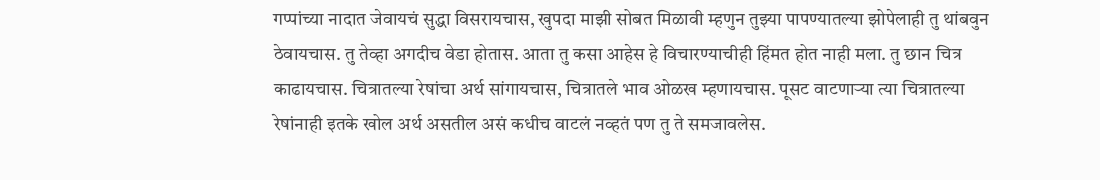गप्पांच्या नादात जेवायचं सुद्धा विसरायचास, खुपदा माझी सोबत मिळावी म्हणुन तुझ्या पापण्यातल्या झोपेलाही तु थांबवुन ठेवायचास. तु तेव्हा अगदीच वेडा होतास. आता तु कसा आहेस हे विचारण्याचीही हिंमत होत नाही मला. तु छान चित्र काढायचास. चित्रातल्या रेषांचा अर्थ सांगायचास, चित्रातले भाव ओळख म्हणायचास. पूसट वाटणार्‍या त्या चित्रातल्या रेषांनाही इतके खोल अर्थ असतील असं कधीच वाटलं नव्हतं पण तु ते समजावलेस.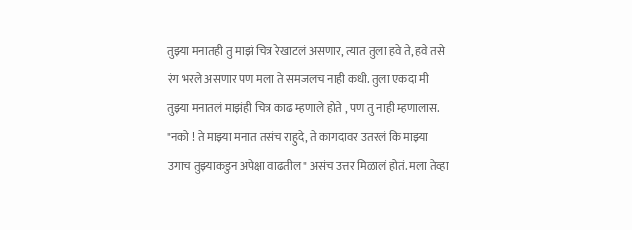तुझ्या मनातही तु माझं चित्र रेखाटलं असणार, त्यात तुला हवे ते, हवे तसे रंग भरले असणार पण मला ते समजलच नाही कधी. तुला एकदा मी तुझ्या मनातलं माझंही चित्र काढ म्हणाले होते , पण तु नाही म्हणालास. "नको ! ते माझ्या मनात तसंच राहुदे, ते कागदावर उतरलं कि माझ्या उगाच तुझ्याकडुन अपेक्षा वाढतील" असंच उत्तर मिळालं होतं. मला तेव्हा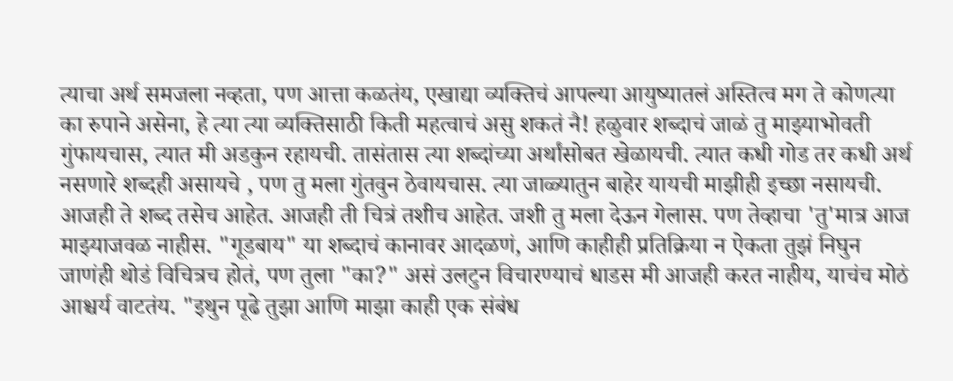त्याचा अर्थ समजला नव्हता, पण आत्ता कळतंय, एखाद्या व्यक्तिचं आपल्या आयुष्यातलं अस्तित्व मग ते कोणत्या का रुपाने असेना, हे त्या त्या व्यक्तिसाठी किती महत्वाचं असु शकतं नै! हळुवार शब्दाचं जाळं तु माझ्याभोवती गुंफायचास, त्यात मी अडकुन रहायची. तासंतास त्या शब्दांच्या अर्थांसोबत खेळायची. त्यात कधी गोड तर कधी अर्थ नसणारे शब्दही असायचे , पण तु मला गुंतवुन ठेवायचास. त्या जाळ्यातुन बाहेर यायची माझीही इच्छा नसायची. आजही ते शब्द तसेच आहेत. आजही ती चित्रं तशीच आहेत. जशी तु मला देऊन गेलास. पण तेव्हाचा 'तु'मात्र आज माझ्याजवळ नाहीस. "गूडबाय" या शब्दाचं कानावर आदळणं, आणि काहीही प्रतिक्रिया न ऐकता तुझं निघुन जाणंही थोडं विचित्रच होतं, पण तुला "का?" असं उलटुन विचारण्याचं धाडस मी आजही करत नाहीय, याचंच मोठं आश्चर्य वाटतंय. "इथुन पूढे तुझा आणि माझा काही एक संबंध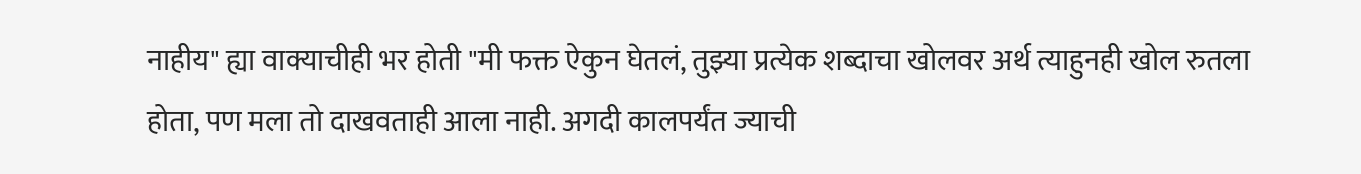नाहीय" ह्या वाक्याचीही भर होती "मी फक्त ऐकुन घेतलं, तुझ्या प्रत्येक शब्दाचा खोलवर अर्थ त्याहुनही खोल रुतला होता, पण मला तो दाखवताही आला नाही. अगदी कालपर्यंत ज्याची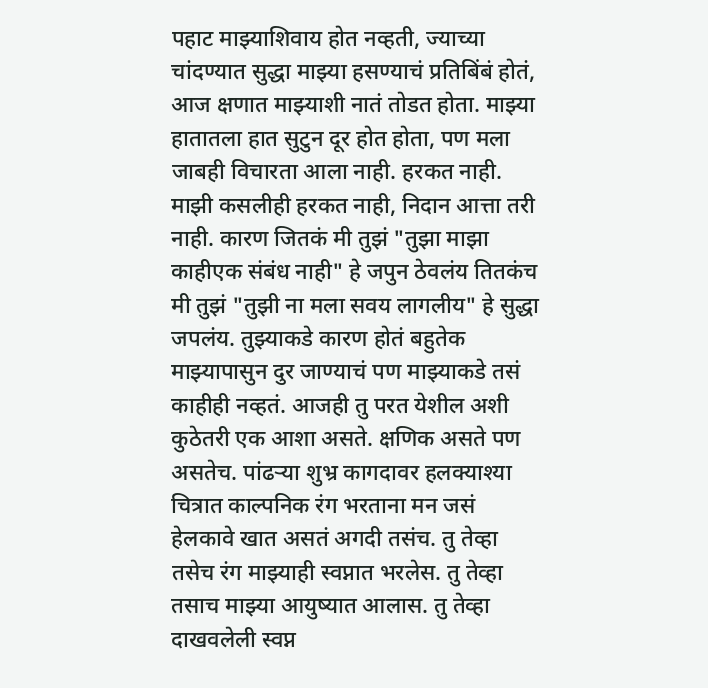पहाट माझ्याशिवाय होत नव्हती, ज्याच्या चांदण्यात सुद्धा माझ्या हसण्याचं प्रतिबिंबं होतं, आज क्षणात माझ्याशी नातं तोडत होता. माझ्या हातातला हात सुटुन दूर होत होता, पण मला जाबही विचारता आला नाही. हरकत नाही. माझी कसलीही हरकत नाही, निदान आत्ता तरी नाही. कारण जितकं मी तुझं "तुझा माझा काहीएक संबंध नाही" हे जपुन ठेवलंय तितकंच मी तुझं "तुझी ना मला सवय लागलीय" हे सुद्धा जपलंय. तुझ्याकडे कारण होतं बहुतेक माझ्यापासुन दुर जाण्याचं पण माझ्याकडे तसं काहीही नव्हतं. आजही तु परत येशील अशी कुठेतरी एक आशा असते. क्षणिक असते पण असतेच. पांढर्‍या शुभ्र कागदावर हलक्याश्या चित्रात काल्पनिक रंग भरताना मन जसं हेलकावे खात असतं अगदी तसंच. तु तेव्हा तसेच रंग माझ्याही स्वप्नात भरलेस. तु तेव्हा तसाच माझ्या आयुष्यात आलास. तु तेव्हा दाखवलेली स्वप्न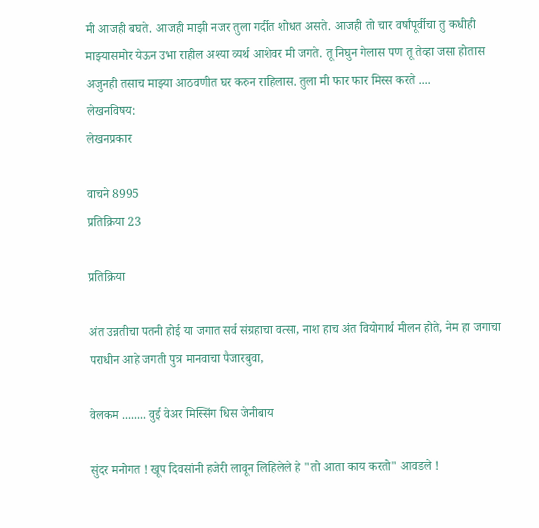मी आजही बघते. आजही माझी नजर तुला गर्दीत शोधत असते. आजही तो चार वर्षांपूर्वीचा तु कधीही माझ्यासमोर येऊन उभा राहील अश्या व्यर्थ आशेवर मी जगते. तू निघुन गेलास पण तू तेव्हा जसा होतास अजुनही तसाच माझ्या आठवणीत घर करुन राहिलास. तुला मी फार फार मिस्स करते ....
लेखनविषय:
लेखनप्रकार

वाचने 8995
प्रतिक्रिया 23

प्रतिक्रिया

अंत उन्नतीचा पतनी होई या जगात सर्व संग्रहाचा वत्सा, नाश हाच अंत वियोगार्थ मीलन होते, नेम हा जगाचा पराधीन आहे जगती पुत्र मानवाचा पैजारबुवा,

वेलकम ........ वुई वेअर मिस्सिंग धिस जेनीबाय

सुंदर मनोगत ! खूप दिवसांनी हजेरी लावून लिहिलेले हे "तो आता काय करतो" आवडले !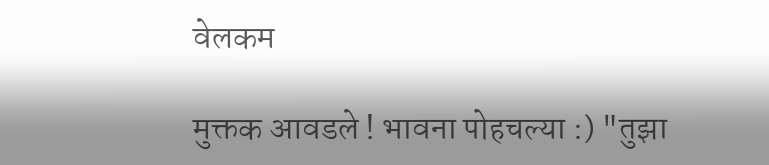वेलकम

मुक्तक आवडले ! भावना पोहचल्या :) "तुझा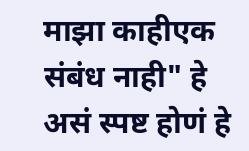माझा काहीएक संबंध नाही" हे असं स्पष्ट होणं हे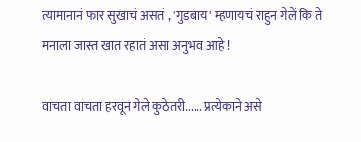त्यामानानं फार सुखाचं असतं , 'गुडबाय' म्हणायचं राहुन गेलें कि ते मनाला जास्त खात रहातं असा अनुभव आहे !

वाचता वाचता हरवून गेले कुठेतरी...... प्रत्येकाने असे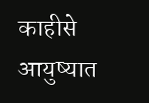काहीसे आयुष्यात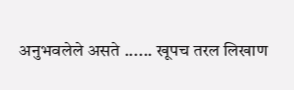अनुभवलेले असते ...... खूपच तरल लिखाण